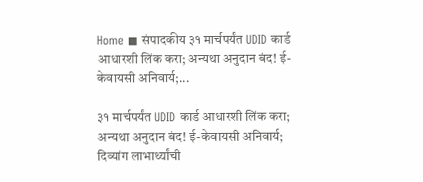Home ◼ संपादकीय ३१ मार्चपर्यंत UDID कार्ड आधारशी लिंक करा; अन्यथा अनुदान बंद! ई-केवायसी अनिवार्य;...

३१ मार्चपर्यंत UDID कार्ड आधारशी लिंक करा; अन्यथा अनुदान बंद! ई-केवायसी अनिवार्य; दिव्यांग लाभार्थ्यांची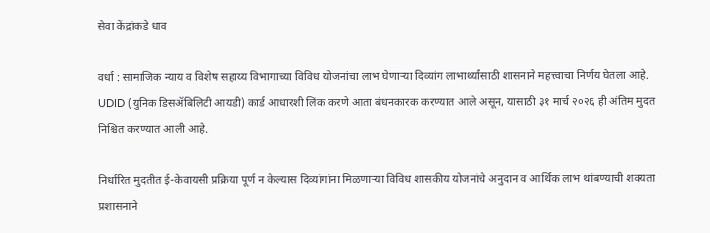सेवा केंद्रांकडे धाव

वर्धा : सामाजिक न्याय व विशेष सहाय्य विभागाच्या विविध योजनांचा लाभ घेणाऱ्या दिव्यांग लाभार्थ्यांसाठी शासनाने महत्त्वाचा निर्णय घेतला आहे. UDID (युनिक डिसॲबिलिटी आयडी) कार्ड आधारशी लिंक करणे आता बंधनकारक करण्यात आले असून, यासाठी ३१ मार्च २०२६ ही अंतिम मुदत निश्चित करण्यात आली आहे.

निर्धारित मुदतीत ई-केवायसी प्रक्रिया पूर्ण न केल्यास दिव्यांगांना मिळणाऱ्या विविध शासकीय योजनांचे अनुदान व आर्थिक लाभ थांबण्याची शक्यता प्रशासनाने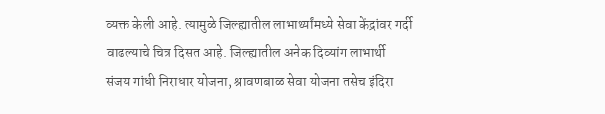व्यक्त केली आहे. त्यामुळे जिल्ह्यातील लाभार्थ्यांमध्ये सेवा केंद्रांवर गर्दी वाढल्याचे चित्र दिसत आहे. जिल्ह्यातील अनेक दिव्यांग लाभार्थी संजय गांधी निराधार योजना, श्रावणबाळ सेवा योजना तसेच इंदिरा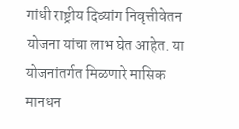गांधी राष्ट्रीय दिव्यांग निवृत्तीवेतन योजना यांचा लाभ घेत आहेत. या योजनांतर्गत मिळणारे मासिक मानधन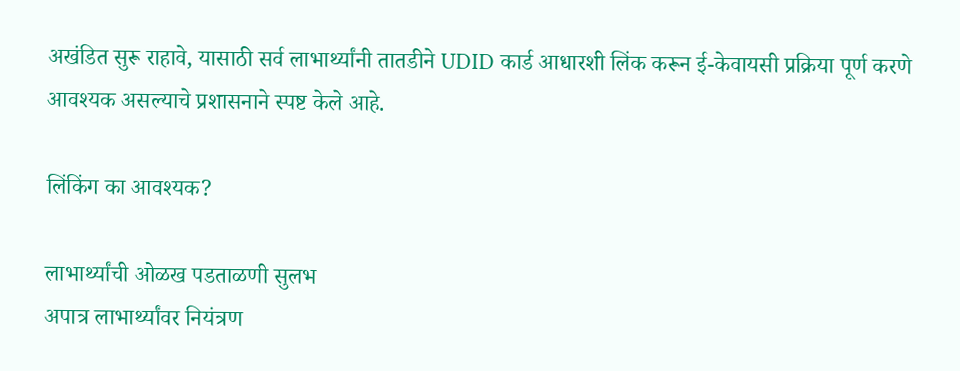अखंडित सुरू राहावे, यासाठी सर्व लाभार्थ्यांनी तातडीने UDID कार्ड आधारशी लिंक करून ई-केवायसी प्रक्रिया पूर्ण करणे आवश्यक असल्याचे प्रशासनाने स्पष्ट केले आहे.

लिंकिंग का आवश्यक?

लाभार्थ्यांची ओळख पडताळणी सुलभ
अपात्र लाभार्थ्यांवर नियंत्रण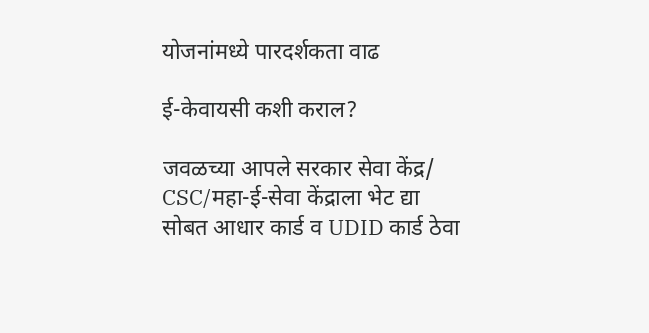योजनांमध्ये पारदर्शकता वाढ

ई-केवायसी कशी कराल?

जवळच्या आपले सरकार सेवा केंद्र/ CSC/महा-ई-सेवा केंद्राला भेट द्या
सोबत आधार कार्ड व UDID कार्ड ठेवा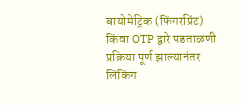बायोमेट्रिक (फिंगरप्रिंट) किंवा OTP द्वारे पडताळणी
प्रक्रिया पूर्ण झाल्यानंतर लिंकिंग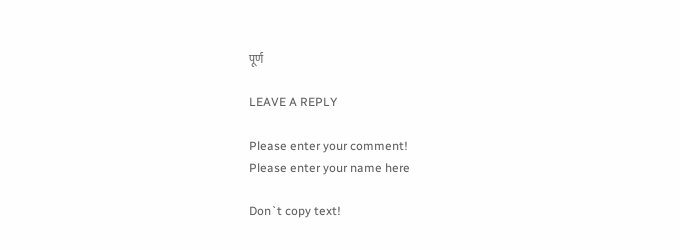पूर्ण

LEAVE A REPLY

Please enter your comment!
Please enter your name here

Don`t copy text!